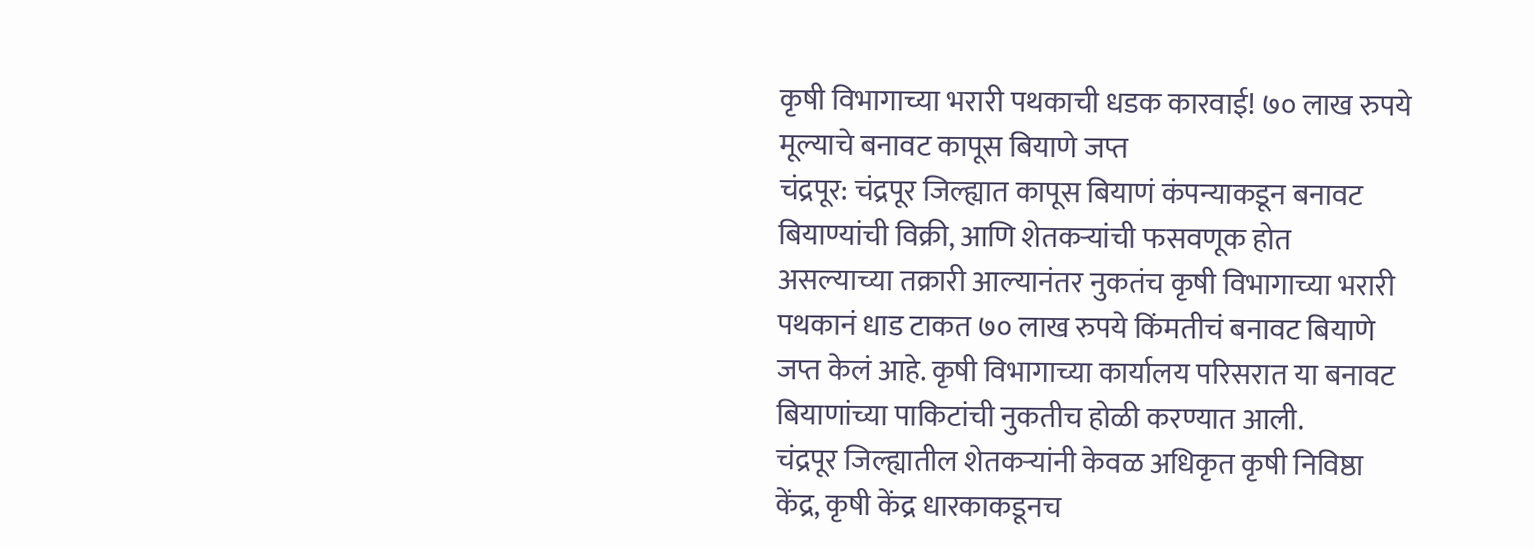कृषी विभागाच्या भरारी पथकाची धडक कारवाई! ७० लाख रुपये मूल्याचे बनावट कापूस बियाणे जप्त
चंद्रपूर: चंद्रपूर जिल्ह्यात कापूस बियाणं कंपन्याकडून बनावट बियाण्यांची विक्री, आणि शेतकऱ्यांची फसवणूक होत असल्याच्या तक्रारी आल्यानंतर नुकतंच कृषी विभागाच्या भरारी पथकानं धाड टाकत ७० लाख रुपये किंमतीचं बनावट बियाणे जप्त केलं आहे. कृषी विभागाच्या कार्यालय परिसरात या बनावट बियाणांच्या पाकिटांची नुकतीच होळी करण्यात आली.
चंद्रपूर जिल्ह्यातील शेतकऱ्यांनी केवळ अधिकृत कृषी निविष्ठा केंद्र, कृषी केंद्र धारकाकडूनच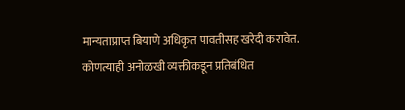मान्यताप्राप्त बियाणे अधिकृत पावतीसह खरेदी करावेत. कोणत्याही अनोळखी व्यक्तीकडून प्रतिबंधित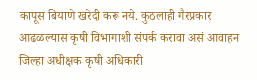कापूस बियाणे खरेदी करू नये. कुठलाही गैरप्रकार आढळल्यास कृषी विभागाशी संपर्क करावा असं आवाहन जिल्हा अधीक्षक कृषी अधिकारी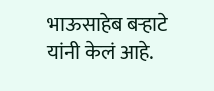भाऊसाहेब बऱ्हाटे यांनी केलं आहे.